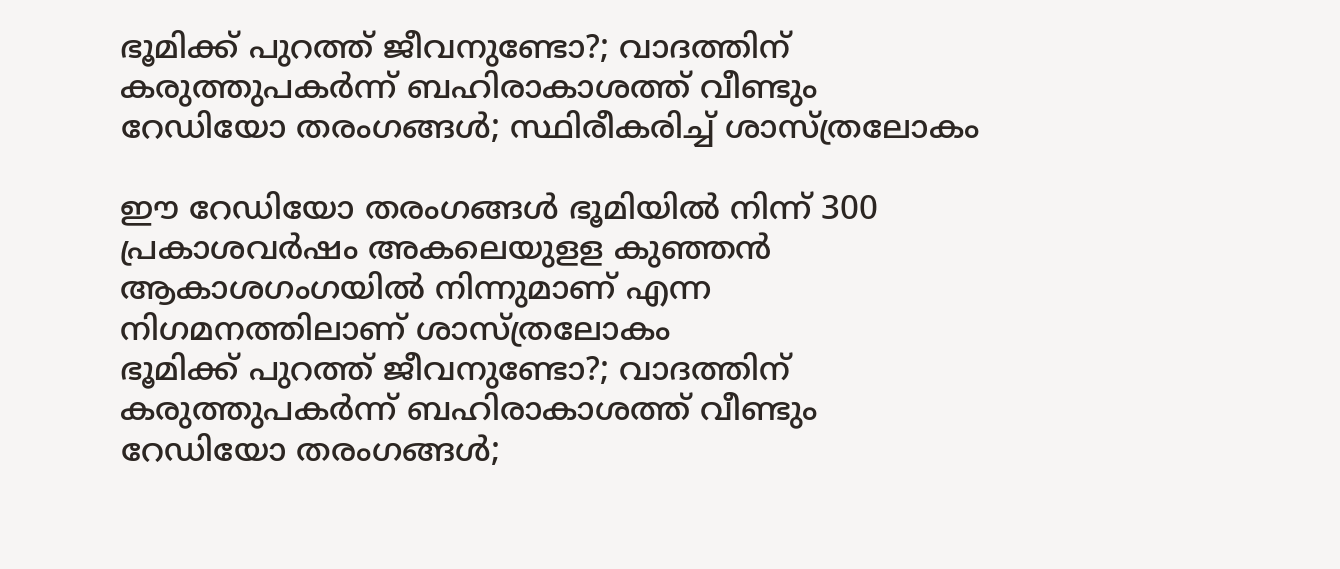ഭൂമിക്ക് പുറത്ത് ജീവനുണ്ടോ?; വാദത്തിന് കരുത്തുപകര്‍ന്ന് ബഹിരാകാശത്ത് വീണ്ടും റേഡിയോ തരംഗങ്ങള്‍; സ്ഥിരീകരിച്ച് ശാസ്ത്രലോകം

ഈ റേഡിയോ തരംഗങ്ങള്‍ ഭൂമിയില്‍ നിന്ന് 300 പ്രകാശവര്‍ഷം അകലെയുളള കുഞ്ഞന്‍ ആകാശഗംഗയില്‍ നിന്നുമാണ് എന്ന നിഗമനത്തിലാണ് ശാസ്ത്രലോകം
ഭൂമിക്ക് പുറത്ത് ജീവനുണ്ടോ?; വാദത്തിന് കരുത്തുപകര്‍ന്ന് ബഹിരാകാശത്ത് വീണ്ടും റേഡിയോ തരംഗങ്ങള്‍;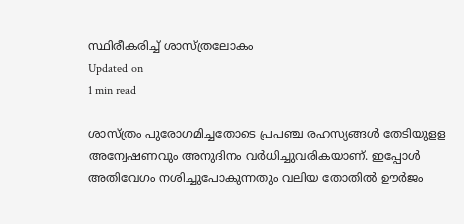സ്ഥിരീകരിച്ച് ശാസ്ത്രലോകം
Updated on
1 min read

ശാസ്ത്രം പുരോഗമിച്ചതോടെ പ്രപഞ്ച രഹസ്യങ്ങള്‍ തേടിയുളള അന്വേഷണവും അനുദിനം വര്‍ധിച്ചുവരികയാണ്. ഇപ്പോള്‍ അതിവേഗം നശിച്ചുപോകുന്നതും വലിയ തോതില്‍ ഊര്‍ജം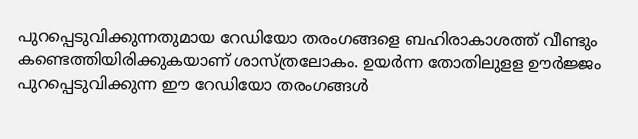പുറപ്പെടുവിക്കുന്നതുമായ റേഡിയോ തരംഗങ്ങളെ ബഹിരാകാശത്ത് വീണ്ടും കണ്ടെത്തിയിരിക്കുകയാണ് ശാസ്ത്രലോകം. ഉയര്‍ന്ന തോതിലുളള ഊര്‍ജ്ജം പുറപ്പെടുവിക്കുന്ന ഈ റേഡിയോ തരംഗങ്ങള്‍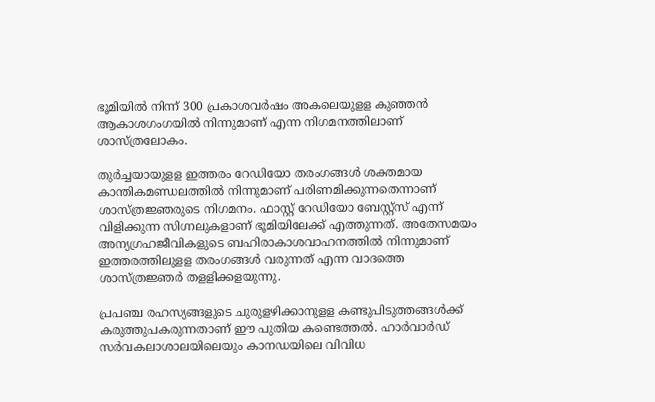ഭൂമിയില്‍ നിന്ന് 300 പ്രകാശവര്‍ഷം അകലെയുളള കുഞ്ഞന്‍ ആകാശഗംഗയില്‍ നിന്നുമാണ് എന്ന നിഗമനത്തിലാണ് ശാസ്ത്രലോകം.

തുര്‍ച്ചയായുളള ഇത്തരം റേഡിയോ തരംഗങ്ങള്‍ ശക്തമായ കാന്തികമണ്ഡലത്തില്‍ നിന്നുമാണ് പരിണമിക്കുന്നതെന്നാണ് ശാസ്ത്രജ്ഞരുടെ നിഗമനം. ഫാസ്റ്റ് റേഡിയോ ബേസ്റ്റ്‌സ് എന്ന് വിളിക്കുന്ന സിഗ്നലുകളാണ് ഭൂമിയിലേക്ക് എത്തുന്നത്. അതേസമയം അന്യഗ്രഹജീവികളുടെ ബഹിരാകാശവാഹനത്തില്‍ നിന്നുമാണ് ഇത്തരത്തിലുളള തരംഗങ്ങള്‍ വരുന്നത് എന്ന വാദത്തെ ശാസ്ത്രജ്ഞര്‍ തളളിക്കളയുന്നു.

പ്രപഞ്ച രഹസ്യങ്ങളുടെ ചുരുളഴിക്കാനുളള കണ്ടുപിടുത്തങ്ങള്‍ക്ക് കരുത്തുപകരുന്നതാണ് ഈ പുതിയ കണ്ടെത്തല്‍. ഹാര്‍വാര്‍ഡ് സര്‍വകലാശാലയിലെയും കാനഡയിലെ വിവിധ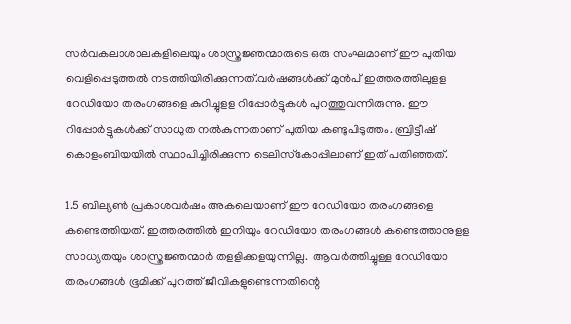സര്‍വകലാശാലകളിലെയും ശാസ്ത്രജ്ഞന്മാരുടെ ഒരു സംഘമാണ് ഈ പുതിയ വെളിപ്പെടുത്തല്‍ നടത്തിയിരിക്കുന്നത്.വര്‍ഷങ്ങള്‍ക്ക് മുന്‍പ് ഇത്തരത്തിലുളള റേഡിയോ തരംഗങ്ങളെ കുറിച്ചുളള റിപ്പോര്‍ട്ടുകള്‍ പുറത്തുവന്നിരുന്നു. ഈ റിപ്പോര്‍ട്ടുകള്‍ക്ക് സാധുത നല്‍കുന്നതാണ് പുതിയ കണ്ടുപിടുത്തം. ബ്രിട്ടീഷ് കൊളംബിയയില്‍ സ്ഥാപിച്ചിരിക്കുന്ന ടെലിസ്‌കോപ്പിലാണ് ഇത് പതിഞ്ഞത്.

1.5 ബില്യണ്‍ പ്രകാശവര്‍ഷം അകലെയാണ് ഈ റേഡിയോ തരംഗങ്ങളെ കണ്ടെത്തിയത്. ഇത്തരത്തില്‍ ഇനിയും റേഡിയോ തരംഗങ്ങള്‍ കണ്ടെത്താനുളള സാധ്യതയും ശാസ്ത്രജ്ഞന്മാര്‍ തളളിക്കളയുന്നില്ല.  ആവര്‍ത്തിച്ചുള്ള റേഡിയോ തരംഗങ്ങള്‍ ഭൂമിക്ക് പുറത്ത് ജീവികളുണ്ടെന്നതിന്റെ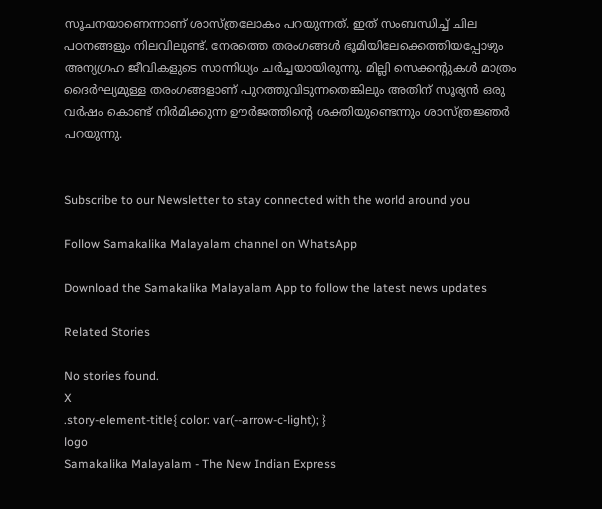സൂചനയാണെന്നാണ് ശാസ്ത്രലോകം പറയുന്നത്. ഇത് സംബന്ധിച്ച് ചില പഠനങ്ങളും നിലവിലുണ്ട്. നേരത്തെ തരംഗങ്ങള്‍ ഭൂമിയിലേക്കെത്തിയപ്പോഴും അന്യഗ്രഹ ജീവികളുടെ സാന്നിധ്യം ചര്‍ച്ചയായിരുന്നു. മില്ലി സെക്കന്റുകള്‍ മാത്രം ദൈര്‍ഘ്യമുള്ള തരംഗങ്ങളാണ് പുറത്തുവിടുന്നതെങ്കിലും അതിന് സൂര്യന്‍ ഒരു വര്‍ഷം കൊണ്ട് നിര്‍മിക്കുന്ന ഊര്‍ജത്തിന്റെ ശക്തിയുണ്ടെന്നും ശാസ്ത്രജ്ഞര്‍ പറയുന്നു.


Subscribe to our Newsletter to stay connected with the world around you

Follow Samakalika Malayalam channel on WhatsApp

Download the Samakalika Malayalam App to follow the latest news updates

Related Stories

No stories found.
X
.story-element-title{ color: var(--arrow-c-light); }
logo
Samakalika Malayalam - The New Indian Express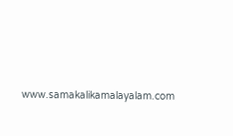www.samakalikamalayalam.com